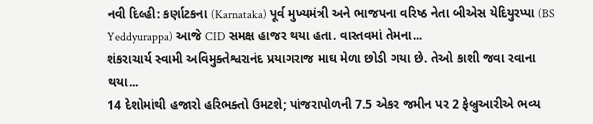નવી દિલ્હી: કર્ણાટકના (Karnataka) પૂર્વ મુખ્યમંત્રી અને ભાજપના વરિષ્ઠ નેતા બીએસ યેદિયુરપ્પા (BS Yeddyurappa) આજે CID સમક્ષ હાજર થયા હતા. વાસ્તવમાં તેમના...
શંકરાચાર્ય સ્વામી અવિમુક્તેશ્વરાનંદ પ્રયાગરાજ માઘ મેળા છોડી ગયા છે. તેઓ કાશી જવા રવાના થયા...
14 દેશોમાંથી હજારો હરિભક્તો ઉમટશે; પાંજરાપોળની 7.5 એકર જમીન પર 2 ફેબ્રુઆરીએ ભવ્ય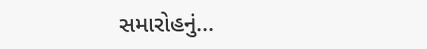સમારોહનું...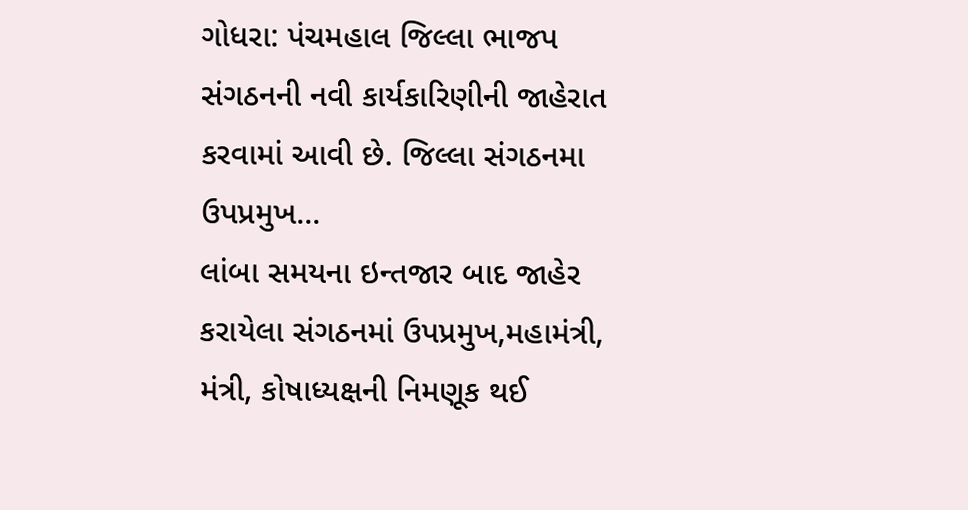ગોધરા: પંચમહાલ જિલ્લા ભાજપ સંગઠનની નવી કાર્યકારિણીની જાહેરાત કરવામાં આવી છે. જિલ્લા સંગઠનમા ઉપપ્રમુખ...
લાંબા સમયના ઇન્તજાર બાદ જાહેર કરાયેલા સંગઠનમાં ઉપપ્રમુખ,મહામંત્રી, મંત્રી, કોષાધ્યક્ષની નિમણૂક થઈ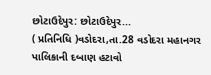છોટાઉદેપુર: છોટાઉદેપુર...
( પ્રતિનિધિ )વડોદરા,તા.28 વડોદરા મહાનગર પાલિકાની દબાણ હટાવો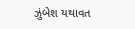ઝુંબેશ યથાવત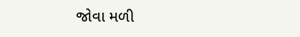જોવા મળી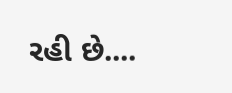રહી છે....